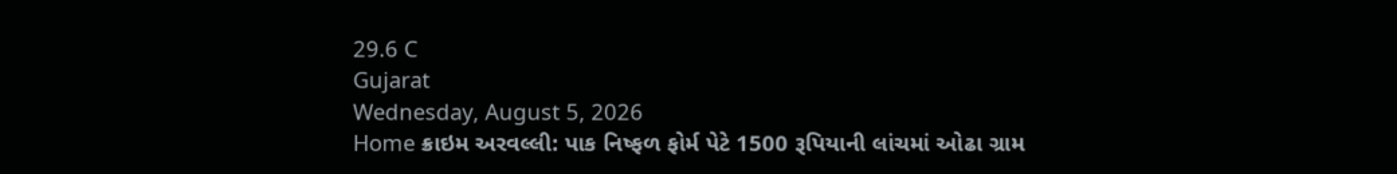29.6 C
Gujarat
Wednesday, August 5, 2026
Home ક્રાઇમ અરવલ્લી: પાક નિષ્ફળ ફોર્મ પેટે 1500 રૂપિયાની લાંચમાં ઓઢા ગ્રામ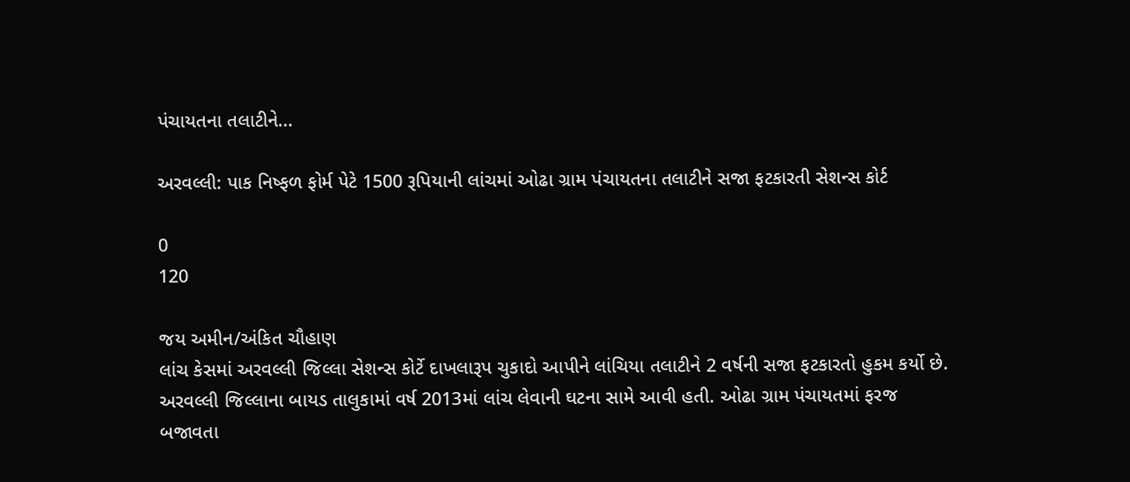પંચાયતના તલાટીને...

અરવલ્લી: પાક નિષ્ફળ ફોર્મ પેટે 1500 રૂપિયાની લાંચમાં ઓઢા ગ્રામ પંચાયતના તલાટીને સજા ફટકારતી સેશન્સ કોર્ટ

0
120

જય અમીન/અંકિત ચૌહાણ
લાંચ કેસમાં અરવલ્લી જિલ્લા સેશન્સ કોર્ટે દાખલારૂપ ચુકાદો આપીને લાંચિયા તલાટીને 2 વર્ષની સજા ફટકારતો હુકમ કર્યો છે. અરવલ્લી જિલ્લાના બાયડ તાલુકામાં વર્ષ 2013માં લાંચ લેવાની ઘટના સામે આવી હતી. ઓઢા ગ્રામ પંચાયતમાં ફરજ બજાવતા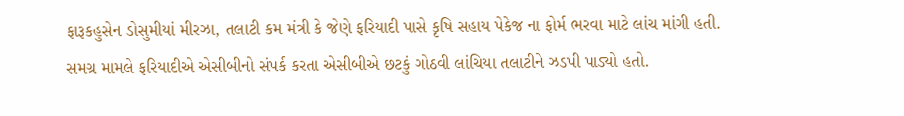ફારૂકહુસેન ડોસુમીયાં મીરઝા, તલાટી કમ મંત્રી કે જેણે ફરિયાદી પાસે કૃષિ સહાય પેકેજ ના ફોર્મ ભરવા માટે લાંચ માંગી હતી. સમગ્ર મામલે ફરિયાદીએ એસીબીનો સંપર્ક કરતા એસીબીએ છટકું ગોઠવી લાંચિયા તલાટીને ઝડપી પાડ્યો હતો.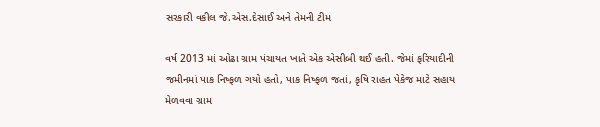સરકારી વકીલ જે.એસ.દેસાઈ અને તેમની ટીમ

વર્ષ 2013 માં ઓઢા ગ્રામ પંચાયત ખાતે એક એસીબી થઈ હતી. જેમાં ફરિયાદીની જમીનમાં પાક નિષ્ફળ ગયો હતો, પાક નિષ્ફળ જતાં, કૃષિ રાહત પેકેજ માટે સહાય મેળવવા ગ્રામ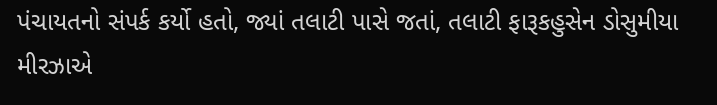પંચાયતનો સંપર્ક કર્યો હતો, જ્યાં તલાટી પાસે જતાં, તલાટી ફારૂકહુસેન ડોસુમીયા મીરઝાએ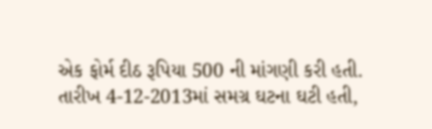એક ફોર્મ દીઠ રૂપિયા 500 ની માંગણી કરી હતી. તારીખ 4-12-2013માં સમગ્ર ઘટના ઘટી હતી,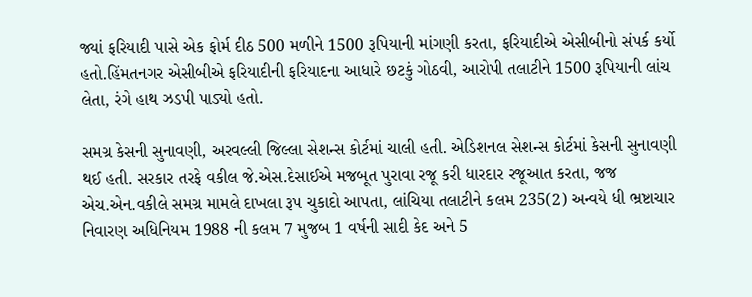જ્યાં ફરિયાદી પાસે એક ફોર્મ દીઠ 500 મળીને 1500 રૂપિયાની માંગણી કરતા, ફરિયાદીએ એસીબીનો સંપર્ક કર્યો હતો.હિંમતનગર એસીબીએ ફરિયાદીની ફરિયાદના આધારે છટકું ગોઠવી, આરોપી તલાટીને 1500 રૂપિયાની લાંચ લેતા, રંગે હાથ ઝડપી પાડ્યો હતો.

સમગ્ર કેસની સુનાવણી, અરવલ્લી જિલ્લા સેશન્સ કોર્ટમાં ચાલી હતી. એડિશનલ સેશન્સ કોર્ટમાં કેસની સુનાવણી થઈ હતી. સરકાર તરફે વકીલ જે.એસ.દેસાઈએ મજબૂત પુરાવા રજૂ કરી ધારદાર રજૂઆત કરતા, જજ એચ.એન.વકીલે સમગ્ર મામલે દાખલા રૂપ ચુકાદો આપતા, લાંચિયા તલાટીને કલમ 235(2) અન્વયે ધી ભ્રષ્ટાચાર નિવારણ અધિનિયમ 1988 ની કલમ 7 મુજબ 1 વર્ષની સાદી કેદ અને 5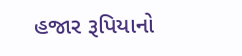હજાર રૂપિયાનો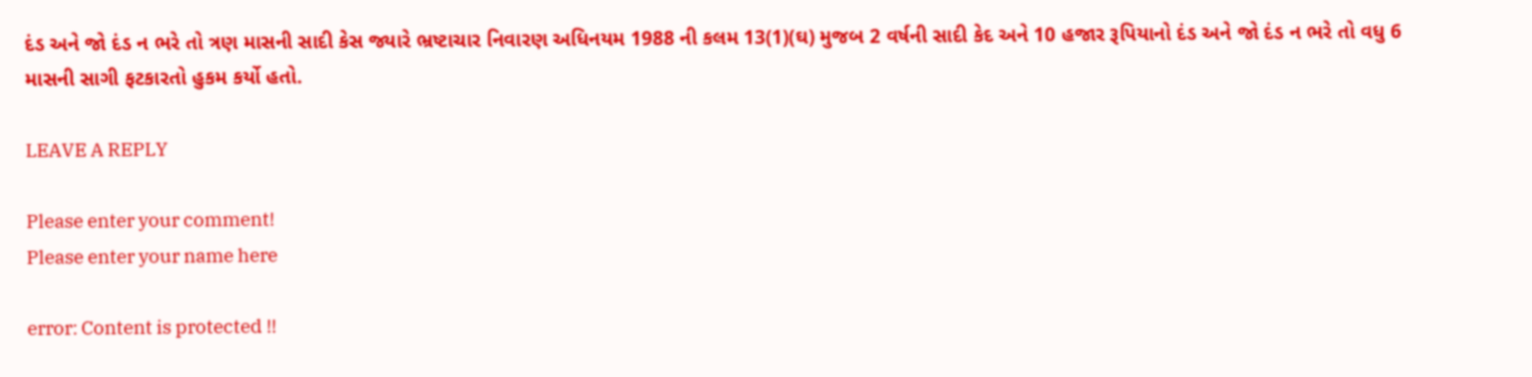દંડ અને જો દંડ ન ભરે તો ત્રણ માસની સાદી કેસ જ્યારે ભ્રષ્ટાચાર નિવારણ અધિનયમ 1988 ની કલમ 13(1)(ઘ) મુજબ 2 વર્ષની સાદી કેદ અને 10 હજાર રૂપિયાનો દંડ અને જો દંડ ન ભરે તો વધુ 6 માસની સાગી ફટકારતો હુકમ કર્યો હતો.

LEAVE A REPLY

Please enter your comment!
Please enter your name here

error: Content is protected !!